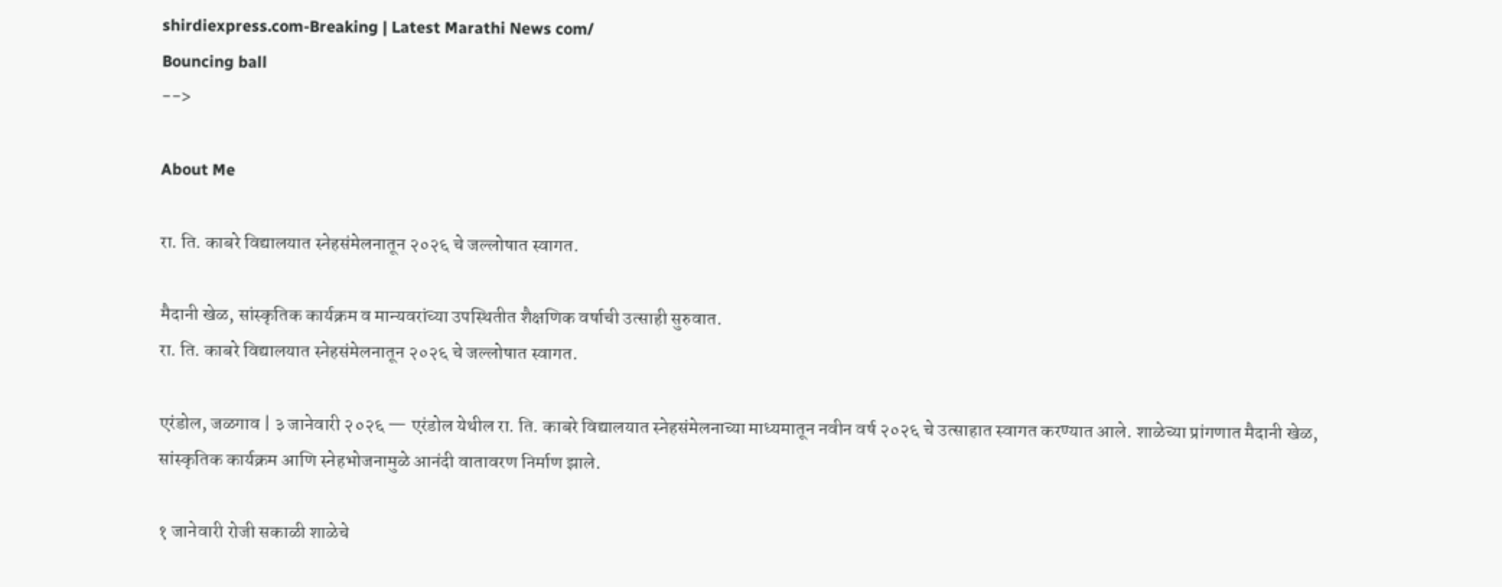shirdiexpress.com-Breaking | Latest Marathi News com/
Bouncing ball
-->

About Me

रा. ति. काबरे विद्यालयात स्नेहसंमेलनातून २०२६ चे जल्लोषात स्वागत.

मैदानी खेळ, सांस्कृतिक कार्यक्रम व मान्यवरांच्या उपस्थितीत शैक्षणिक वर्षाची उत्साही सुरुवात.
रा. ति. काबरे विद्यालयात स्नेहसंमेलनातून २०२६ चे जल्लोषात स्वागत.

एरंडोल, जळगाव | ३ जानेवारी २०२६ — एरंडोल येथील रा. ति. काबरे विद्यालयात स्नेहसंमेलनाच्या माध्यमातून नवीन वर्ष २०२६ चे उत्साहात स्वागत करण्यात आले. शाळेच्या प्रांगणात मैदानी खेळ, सांस्कृतिक कार्यक्रम आणि स्नेहभोजनामुळे आनंदी वातावरण निर्माण झाले.

१ जानेवारी रोजी सकाळी शाळेचे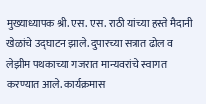मुख्याध्यापक श्री. एस. एस. राठी यांच्या हस्ते मैदानी खेळांचे उद्घाटन झाले. दुपारच्या सत्रात ढोल व लेझीम पथकाच्या गजरात मान्यवरांचे स्वागत करण्यात आले. कार्यक्रमास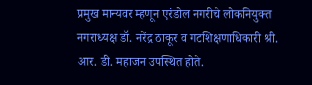प्रमुख मान्यवर म्हणून एरंडोल नगरीचे लोकनियुक्त नगराध्यक्ष डॉ. नरेंद्र ठाकूर व गटशिक्षणाधिकारी श्री. आर. डी. महाजन उपस्थित होते.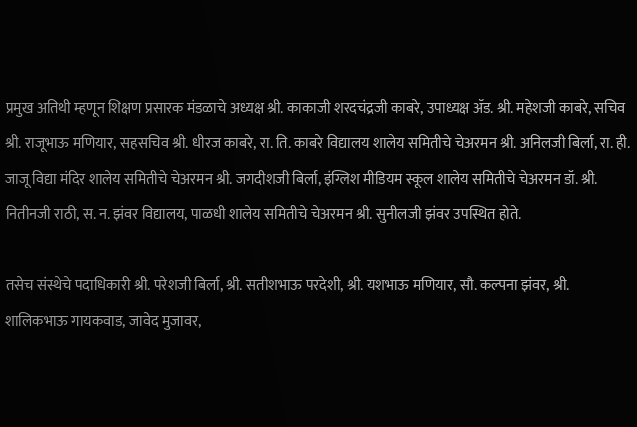प्रमुख अतिथी म्हणून शिक्षण प्रसारक मंडळाचे अध्यक्ष श्री. काकाजी शरदचंद्रजी काबरे, उपाध्यक्ष ॲड. श्री. महेशजी काबरे, सचिव श्री. राजूभाऊ मणियार, सहसचिव श्री. धीरज काबरे, रा. ति. काबरे विद्यालय शालेय समितीचे चेअरमन श्री. अनिलजी बिर्ला, रा. ही. जाजू विद्या मंदिर शालेय समितीचे चेअरमन श्री. जगदीशजी बिर्ला, इंग्लिश मीडियम स्कूल शालेय समितीचे चेअरमन डॉ. श्री. नितीनजी राठी, स. न. झंवर विद्यालय, पाळधी शालेय समितीचे चेअरमन श्री. सुनीलजी झंवर उपस्थित होते.

तसेच संस्थेचे पदाधिकारी श्री. परेशजी बिर्ला, श्री. सतीशभाऊ परदेशी, श्री. यशभाऊ मणियार, सौ. कल्पना झंवर, श्री. शालिकभाऊ गायकवाड, जावेद मुजावर,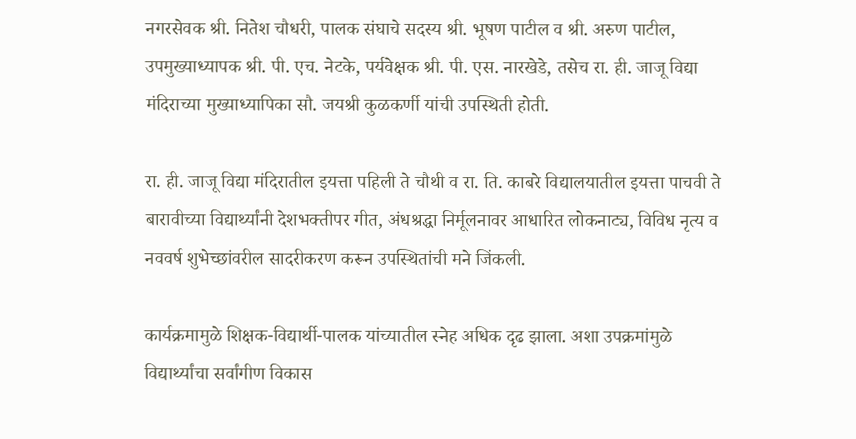नगरसेवक श्री. नितेश चौधरी, पालक संघाचे सदस्य श्री. भूषण पाटील व श्री. अरुण पाटील, उपमुख्याध्यापक श्री. पी. एच. नेटके, पर्यवेक्षक श्री. पी. एस. नारखेडे, तसेच रा. ही. जाजू विद्या मंदिराच्या मुख्याध्यापिका सौ. जयश्री कुळकर्णी यांची उपस्थिती होती.

रा. ही. जाजू विद्या मंदिरातील इयत्ता पहिली ते चौथी व रा. ति. काबरे विद्यालयातील इयत्ता पाचवी ते बारावीच्या विद्यार्थ्यांनी देशभक्तीपर गीत, अंधश्रद्धा निर्मूलनावर आधारित लोकनाट्य, विविध नृत्य व नववर्ष शुभेच्छांवरील सादरीकरण करून उपस्थितांची मने जिंकली.

कार्यक्रमामुळे शिक्षक-विद्यार्थी-पालक यांच्यातील स्नेह अधिक दृढ झाला. अशा उपक्रमांमुळे विद्यार्थ्यांचा सर्वांगीण विकास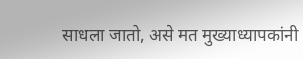साधला जातो, असे मत मुख्याध्यापकांनी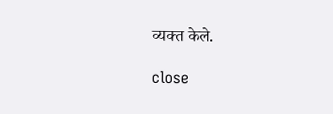व्यक्त केले.

close